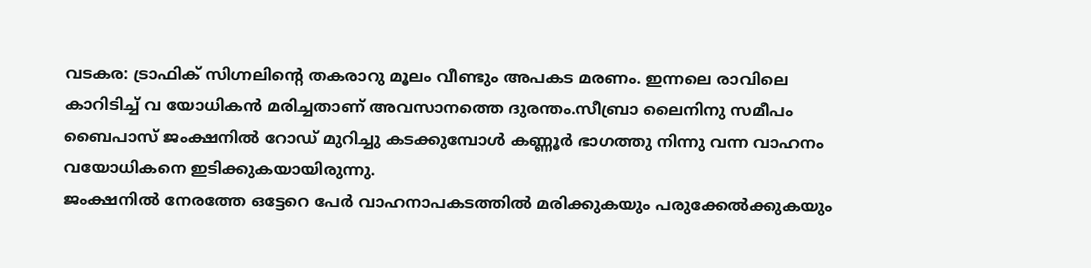വടകര: ട്രാഫിക് സിഗ്നലിന്റെ തകരാറു മൂലം വീണ്ടും അപകട മരണം. ഇന്നലെ രാവിലെ കാറിടിച്ച് വ യോധികൻ മരിച്ചതാണ് അവസാനത്തെ ദുരന്തം.സീബ്രാ ലൈനിനു സമീപം ബൈപാസ് ജംക്ഷനിൽ റോഡ് മുറിച്ചു കടക്കുമ്പോൾ കണ്ണൂർ ഭാഗത്തു നിന്നു വന്ന വാഹനം വയോധികനെ ഇടിക്കുകയായിരുന്നു.
ജംക്ഷനിൽ നേരത്തേ ഒട്ടേറെ പേർ വാഹനാപകടത്തിൽ മരിക്കുകയും പരുക്കേൽക്കുകയും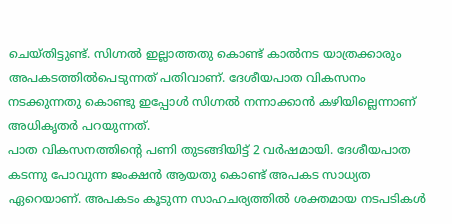ചെയ്തിട്ടുണ്ട്. സിഗ്നൽ ഇല്ലാത്തതു കൊണ്ട് കാൽനട യാത്രക്കാരും അപകടത്തിൽപെടുന്നത് പതിവാണ്. ദേശീയപാത വികസനം നടക്കുന്നതു കൊണ്ടു ഇപ്പോൾ സിഗ്നൽ നന്നാക്കാൻ കഴിയില്ലെന്നാണ് അധികൃതർ പറയുന്നത്.
പാത വികസനത്തിന്റെ പണി തുടങ്ങിയിട്ട് 2 വർഷമായി. ദേശീയപാത കടന്നു പോവുന്ന ജംക്ഷൻ ആയതു കൊണ്ട് അപകട സാധ്യത ഏറെയാണ്. അപകടം കൂടുന്ന സാഹചര്യത്തിൽ ശക്തമായ നടപടികൾ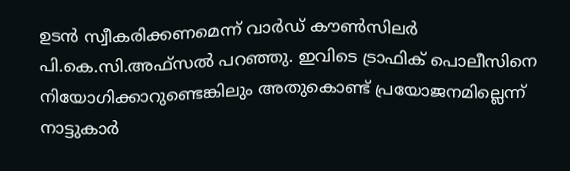ഉടൻ സ്വീകരിക്കണമെന്ന് വാർഡ് കൗൺസിലർ പി.കെ.സി.അഫ്സൽ പറഞ്ഞു. ഇവിടെ ട്രാഫിക് പൊലീസിനെ നിയോഗിക്കാറുണ്ടെങ്കിലും അതുകൊണ്ട് പ്രയോജനമില്ലെന്ന് നാട്ടുകാർ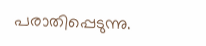പരാതിപ്പെടുന്നു.